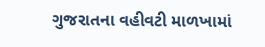ગુજરાતના વહીવટી માળખામાં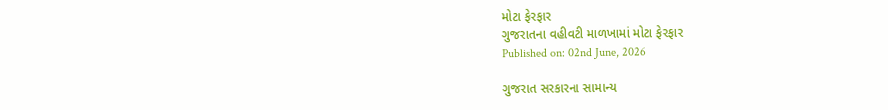મોટા ફેરફાર
ગુજરાતના વહીવટી માળખામાં મોટા ફેરફાર
Published on: 02nd June, 2026

ગુજરાત સરકારના સામાન્ય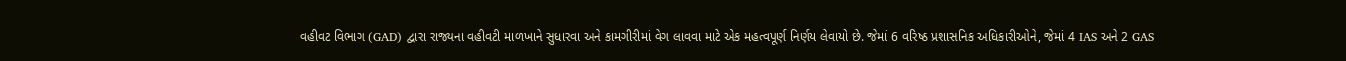વહીવટ વિભાગ (GAD) દ્વારા રાજ્યના વહીવટી માળખાને સુધારવા અને કામગીરીમાં વેગ લાવવા માટે એક મહત્વપૂર્ણ નિર્ણય લેવાયો છે. જેમાં 6 વરિષ્ઠ પ્રશાસનિક અધિકારીઓને, જેમાં 4 IAS અને 2 GAS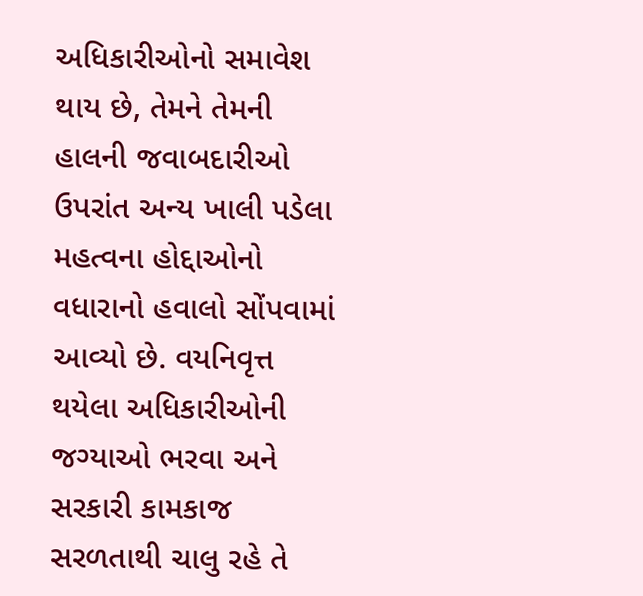અધિકારીઓનો સમાવેશ થાય છે, તેમને તેમની હાલની જવાબદારીઓ ઉપરાંત અન્ય ખાલી પડેલા મહત્વના હોદ્દાઓનો વધારાનો હવાલો સોંપવામાં આવ્યો છે. વયનિવૃત્ત થયેલા અધિકારીઓની જગ્યાઓ ભરવા અને સરકારી કામકાજ સરળતાથી ચાલુ રહે તે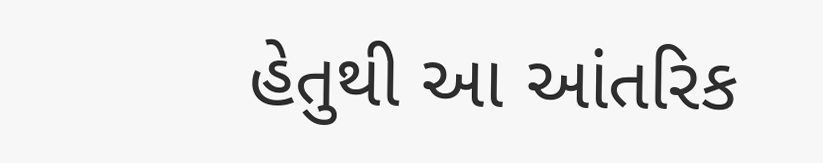હેતુથી આ આંતરિક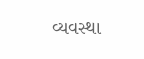વ્યવસ્થા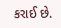કરાઈ છે.